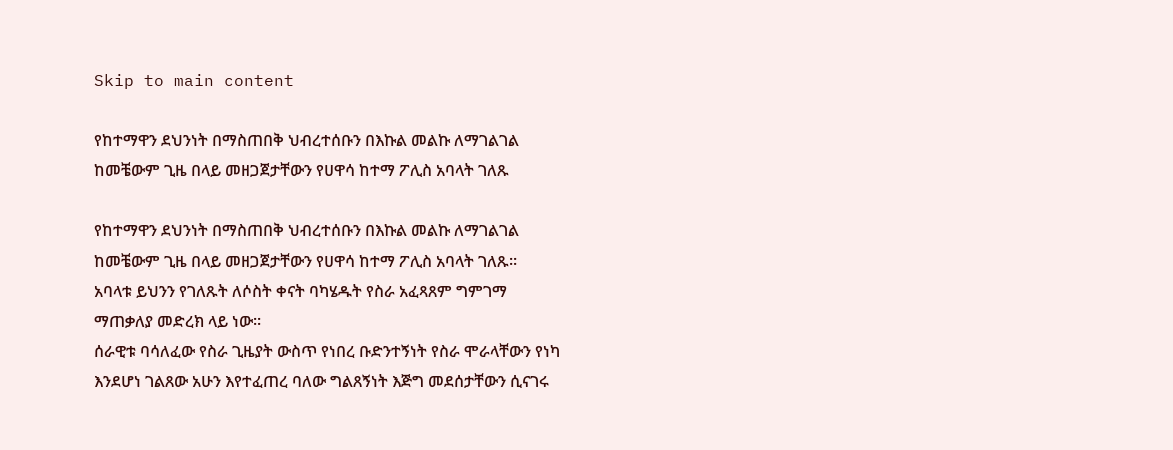Skip to main content

የከተማዋን ደህንነት በማስጠበቅ ህብረተሰቡን በእኩል መልኩ ለማገልገል ከመቼውም ጊዜ በላይ መዘጋጀታቸውን የሀዋሳ ከተማ ፖሊስ አባላት ገለጹ

የከተማዋን ደህንነት በማስጠበቅ ህብረተሰቡን በእኩል መልኩ ለማገልገል ከመቼውም ጊዜ በላይ መዘጋጀታቸውን የሀዋሳ ከተማ ፖሊስ አባላት ገለጹ፡፡
አባላቱ ይህንን የገለጹት ለሶስት ቀናት ባካሄዱት የስራ አፈጻጸም ግምገማ ማጠቃለያ መድረክ ላይ ነው፡፡
ሰራዊቱ ባሳለፈው የስራ ጊዜያት ውስጥ የነበረ ቡድንተኝነት የስራ ሞራላቸውን የነካ እንደሆነ ገልጸው አሁን እየተፈጠረ ባለው ግልጸኝነት እጅግ መደሰታቸውን ሲናገሩ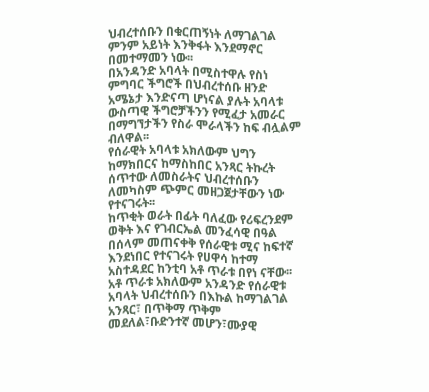ህብረተሰቡን በቁርጠኝነት ለማገልገል ምንም አይነት እንቅፋት እንደማኖር በመተማመን ነው፡፡
በአንዳንድ አባላት በሚስተዋሉ የስነ ምግባር ችግሮች በህብረተሰቡ ዘንድ አሜኔታ እንድናጣ ሆነናል ያሉት አባላቱ ውስጣዊ ችግሮቻችንን የሚፈታ አመራር በማግኘታችን የስራ ሞራላችን ከፍ ብሏልም ብለዋል፡፡
የሰራዊት አባላቱ አክለውም ህግን ከማክበርና ከማስከበር አንጻር ትኩረት ሰጥተው ለመስራትና ህብረተሰቡን ለመካስም ጭምር መዘጋጀታቸውን ነው የተናገሩት፡፡
ከጥቂት ወራት በፊት ባለፈው የሪፍረንደም ወቅት እና የገብርኤል መንፈሳዊ በዓል በሰላም መጠናቀቅ የሰራዊቱ ሚና ከፍተኛ እንደነበር የተናገሩት የሀዋሳ ከተማ አስተዳደር ከንቲባ አቶ ጥራቱ በየነ ናቸው፡፡
አቶ ጥራቱ አክለውም አንዳንድ የሰራዊቱ አባላት ህብረተሰቡን በእኩል ከማገልገል አንጻር፣ በጥቅማ ጥቅም መደለል፣ቡድንተኛ መሆን፣ሙያዊ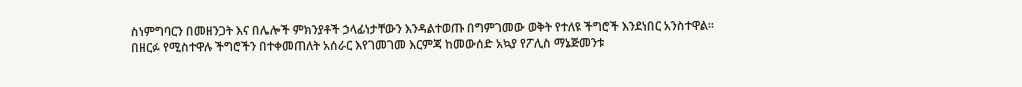ስነምግባርን በመዘንጋት እና በሌሎች ምክንያቶች ኃላፊነታቸውን እንዳልተወጡ በግምገመው ወቅት የተለዩ ችግሮች እንደነበር አንስተዋል፡፡
በዘርፉ የሚስተዋሉ ችግሮችን በተቀመጠለት አሰራር እየገመገመ እርምጃ ከመውሰድ አኳያ የፖሊስ ማኔጅመንቱ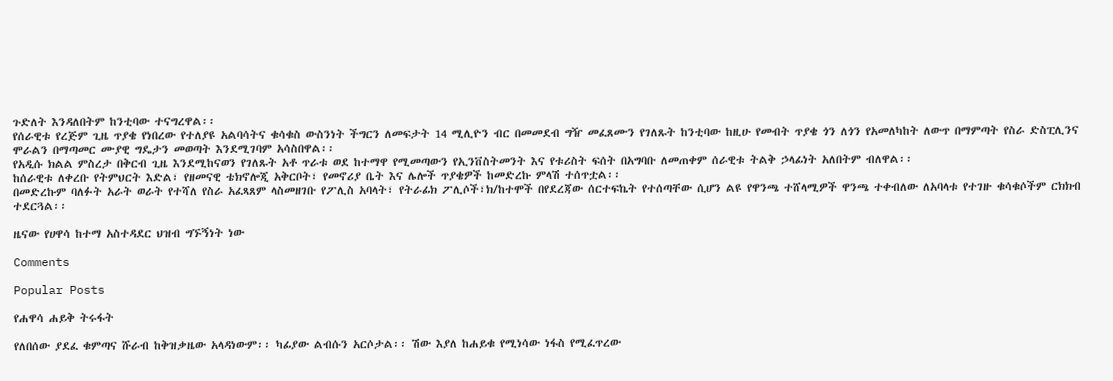ጉድለት እንዳለበትም ከንቲባው ተናግረዋል፡፡
የሰራዊቱ የረጅም ጊዜ ጥያቄ የነበረው የተለያዩ አልባሳትና ቁሳቁስ ውስንነት ችግርን ለመፍታት 14 ሚሊዮን ብር በመመደብ ግዥ መፈጸሙን የገለጹት ከንቲባው ከዚሁ የመብት ጥያቄ ጎን ለጎን የአመለካከት ለውጥ በማምጣት የስራ ድስፒሊንና ሞራልን በማጣመር ሙያዊ ግዴታን መወጣት እንደሚገባም አሳስበዋል፡፡
የአዲሱ ክልል ምስረታ በቅርብ ጊዜ እንደሚከናወን የገለጹት አቶ ጥራቱ ወደ ከተማዋ የሚመጣውን የኢንቨስትመንት እና የቱሪስት ፍሰት በአግባቡ ለመጠቀም ሰራዊቱ ትልቅ ኃላፊነት አለበትም ብለዋል፡፡
ከሰራዊቱ ለቀረቡ የትምህርት እድል፣ የዘመናዊ ቴክኖሎጂ አቅርቦት፣ የመኖሪያ ቤት እና ሌሎች ጥያቄዎች ከመድረኩ ምላሽ ተሰጥቷል፡፡
በመድረኩም ባለፉት አራት ወራት የተሻለ የስራ አፈጻጸም ላስመዘገቡ የፖሊስ አባላት፣ የትራፊክ ፖሊሶች፣ክ/ከተሞች በየደረጃው ሰርተፍኬት የተሰጣቸው ሲሆን ልዩ የዋንጫ ተሸላሚዎች ዋንጫ ተቀብለው ለአባላቱ የተገዙ ቁሳቁሶችም ርክክብ ተደርጓል፡፡

ዜናው የሀዋሳ ከተማ አስተዳደር ህዝብ ግኙኝነት ነው

Comments

Popular Posts

የሐዋሳ ሐይቅ ትሩፋት

የለበሰው ያደፈ ቁምጣና ሹራብ ከቅዝቃዜው አላዳነውም፡፡ ካፊያው ልብሱን አርሶታል፡፡ ሽው እያለ ከሐይቁ የሚነሳው ነፋስ የሚፈጥረው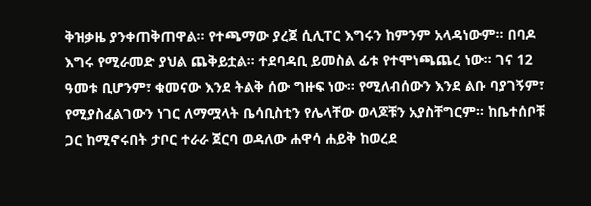ቅዝቃዜ ያንቀጠቅጠዋል፡፡ የተጫማው ያረጀ ሲሊፐር እግሩን ከምንም አላዳነውም፡፡ በባዶ እግሩ የሚራመድ ያህል ጨቅይቷል፡፡ ተደባዳቢ ይመስል ፊቱ የተሞነጫጨረ ነው፡፡ ገና 12 ዓመቱ ቢሆንም፣ ቁመናው እንደ ትልቅ ሰው ግዙፍ ነው፡፡ የሚለብሰውን እንደ ልቡ ባያገኝም፣ የሚያስፈልገውን ነገር ለማሟላት ቤሳቢስቲን የሌላቸው ወላጆቹን አያስቸግርም፡፡ ከቤተሰቦቹ ጋር ከሚኖሩበት ታቦር ተራራ ጀርባ ወዳለው ሐዋሳ ሐይቅ ከወረደ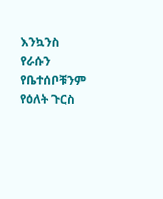እንኳንስ የራሱን የቤተሰቦቹንም የዕለት ጉርስ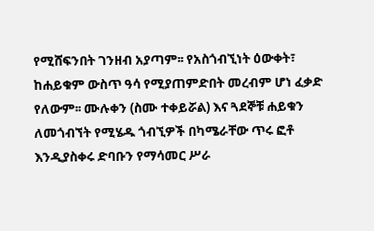የሚሸፍንበት ገንዘብ አያጣም፡፡ የአስጎብኚነት ዕውቀት፣ ከሐይቁም ውስጥ ዓሳ የሚያጠምድበት መረብም ሆነ ፈቃድ የለውም፡፡ ሙሉቀን (ስሙ ተቀይሯል) እና ጓደኞቹ ሐይቁን ለመጎብኘት የሚሄዱ ጎብኚዎች በካሜራቸው ጥሩ ፎቶ እንዲያስቀሩ ድባቡን የማሳመር ሥራ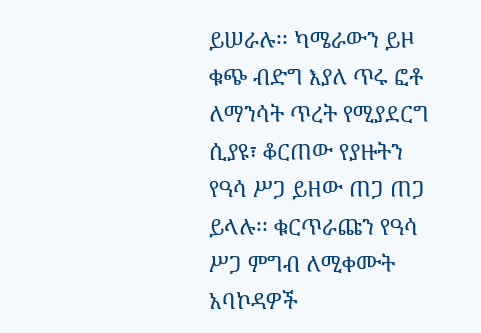ይሠራሉ፡፡ ካሜራውን ይዞ ቁጭ ብድግ እያለ ጥሩ ፎቶ ለማንሳት ጥረት የሚያደርግ ሲያዩ፣ ቆርጠው የያዙትን የዓሳ ሥጋ ይዘው ጠጋ ጠጋ ይላሉ፡፡ ቁርጥራጩን የዓሳ ሥጋ ምግብ ለሚቀሙት አባኮዳዎች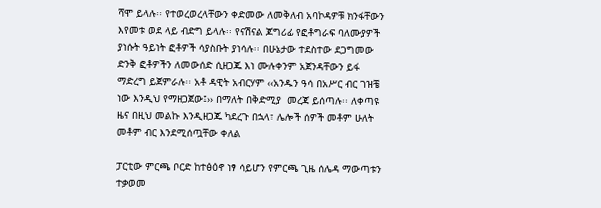ሻሞ ይላሉ፡፡ የተወረወረላቸውን ቀድመው ለመቅለብ አባኮዳዎቹ ክንፋቸውን እየመቱ ወደ ላይ ብድግ ይላሉ፡፡ የናሽናል ጆግሪፊ የፎቶግራፍ ባለሙያዎች ያነሱት ዓይነት ፎቶዎች ሳያስቡት ያነሳሉ፡፡ በሁኔታው ተደስተው ደጋግመው ድንቅ ፎቶዎችን ለመውሰድ ሲዘጋጁ እነ ሙሉቀንም አጀንዳቸውን ይፋ ማድረግ ይጀምራሉ፡፡ አቶ ዳዊት አብርሃም ‹‹አንዱን ዓሳ በአሥር ብር ገዝቼ ነው እንዲህ የማዘጋጀው፤›› በማለት በቅድሚያ  መረጃ ይሰጣሉ፡፡ ለቀጣዩ ዜና በዚህ መልኩ እንዲዘጋጁ ካደረጉ በኋላ፣ ሌሎች ሰዎች መቶም ሁለት መቶም ብር እንደሚሰጧቸው ቀለል

ፓርቲው ምርጫ ቦርድ ከተፅዕኖ ነፃ ሳይሆን የምርጫ ጊዜ ሰሌዳ ማውጣቱን ተቃወመ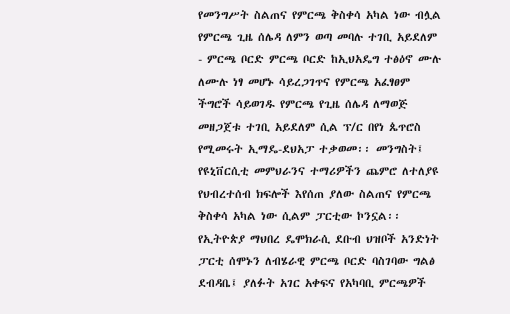የመንግሥት ስልጠና የምርጫ ቅስቀሳ አካል ነው ብሏል  የምርጫ ጊዜ ሰሌዳ ለምን ወጣ መባሉ ተገቢ አይደለም - ምርጫ ቦርድ ምርጫ ቦርድ ከኢህአዴግ ተፅዕኖ ሙሉ ለሙሉ ነፃ መሆኑ ሳይረጋገጥና የምርጫ አፈፃፀም ችግሮች ሳይወገዱ የምርጫ የጊዜ ሰሌዳ ለማወጅ መዘጋጀቱ ተገቢ አይደለም ሲል ፕ/ር በየነ ጴጥሮስ የሚመሩት ኢማዴ-ደህአፓ ተቃወመ፡፡ መንግስት፤ የዩኒቨርሲቲ መምህራንና ተማሪዎችን ጨምሮ ለተለያዩ የህብረተሰብ ክፍሎች እየሰጠ ያለው ስልጠና የምርጫ ቅስቀሳ አካል ነው ሲልም ፓርቲው ኮንኗል፡፡  የኢትዮጵያ ማህበረ ዴሞክራሲ ደቡብ ህዝቦች አንድነት ፓርቲ ሰሞኑን ለብሄራዊ ምርጫ ቦርድ ባስገባው ግልፅ ደብዳቤ፤ ያለፉት አገር አቀፍና የአካባቢ ምርጫዎች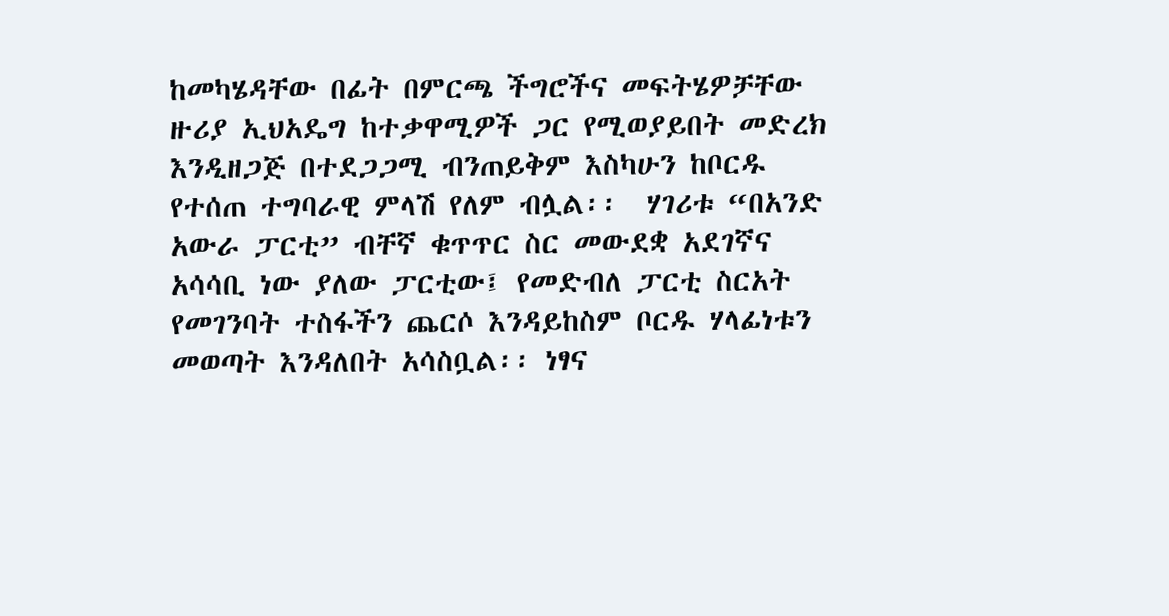ከመካሄዳቸው በፊት በምርጫ ችግሮችና መፍትሄዎቻቸው ዙሪያ ኢህአዴግ ከተቃዋሚዎች ጋር የሚወያይበት መድረክ እንዲዘጋጅ በተደጋጋሚ ብንጠይቅም እስካሁን ከቦርዱ የተሰጠ ተግባራዊ ምላሽ የለም ብሏል፡፡  ሃገሪቱ “በአንድ አውራ ፓርቲ” ብቸኛ ቁጥጥር ስር መውደቋ አደገኛና አሳሳቢ ነው ያለው ፓርቲው፤ የመድብለ ፓርቲ ስርአት የመገንባት ተስፋችን ጨርሶ እንዳይከስም ቦርዱ ሃላፊነቱን መወጣት እንዳለበት አሳስቧል፡፡ ነፃና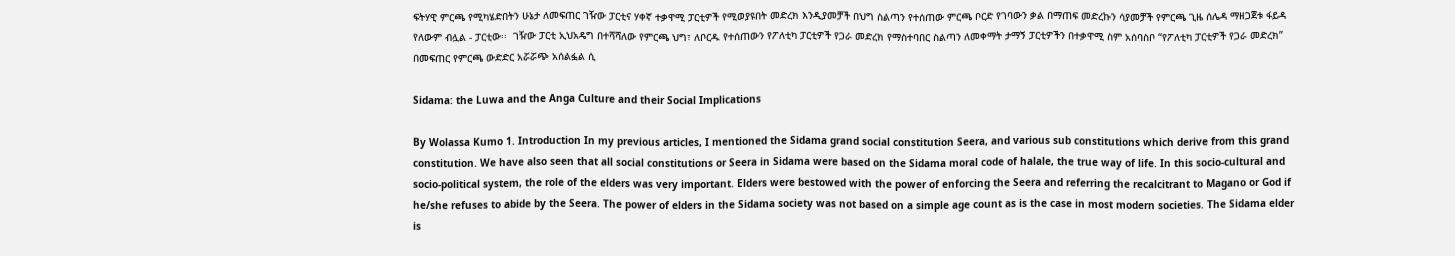ፍትሃዊ ምርጫ የሚካሄድበትን ሁኔታ ለመፍጠር ገዥው ፓርቲና ሃቀኛ ተቃዋሚ ፓርቲዎች የሚወያዩበት መድረክ እንዲያመቻች በህግ ስልጣን የተሰጠው ምርጫ ቦርድ የገባውን ቃል በማጠፍ መድረኩን ሳያመቻች የምርጫ ጊዜ ሰሌዳ ማዘጋጀቱ ፋይዳ የለውም ብሏል - ፓርቲው፡፡  ገዥው ፓርቲ ኢህአዴግ በተሻሻለው የምርጫ ህግ፣ ለቦርዱ የተሰጠውን የፖለቲካ ፓርቲዎች የጋራ መድረክ የማስተባበር ስልጣን ለመቀማት ታማኝ ፓርቲዎችን በተቃዋሚ ስም አሰባስቦ “የፖለቲካ ፓርቲዎች የጋራ መድረክ” በመፍጠር የምርጫ ውድድር አሯሯጭ አሰልፏል ሲ

Sidama: the Luwa and the Anga Culture and their Social Implications

By Wolassa Kumo 1. Introduction In my previous articles, I mentioned the Sidama grand social constitution Seera, and various sub constitutions which derive from this grand constitution. We have also seen that all social constitutions or Seera in Sidama were based on the Sidama moral code of halale, the true way of life. In this socio-cultural and socio-political system, the role of the elders was very important. Elders were bestowed with the power of enforcing the Seera and referring the recalcitrant to Magano or God if he/she refuses to abide by the Seera. The power of elders in the Sidama society was not based on a simple age count as is the case in most modern societies. The Sidama elder is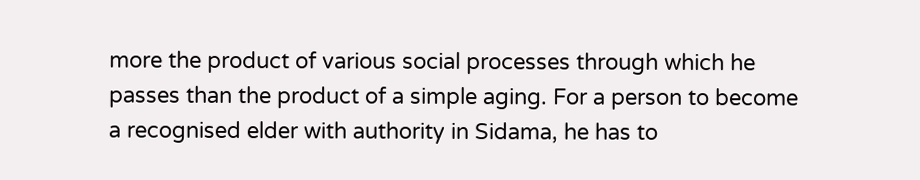more the product of various social processes through which he passes than the product of a simple aging. For a person to become a recognised elder with authority in Sidama, he has to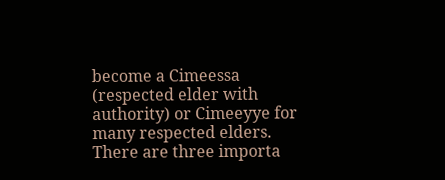become a Cimeessa (respected elder with authority) or Cimeeyye for many respected elders. There are three importa